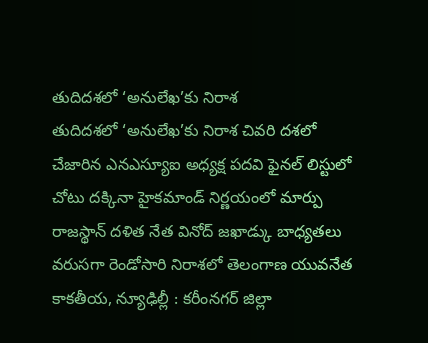తుదిదశలో ‘అనులేఖ’కు నిరాశ
తుదిదశలో ‘అనులేఖ’కు నిరాశ చివరి దశలో చేజారిన ఎనఎస్యూఐ అధ్యక్ష పదవి ఫైనల్ లిస్టులో చోటు దక్కినా హైకమాండ్ నిర్ణయంలో మార్పు రాజస్థాన్ దళిత నేత వినోద్ జఖాడ్కు బాధ్యతలు వరుసగా రెండోసారి నిరాశలో తెలంగాణ యువనేత కాకతీయ, న్యూఢిల్లీ : కరీంనగర్ జిల్లా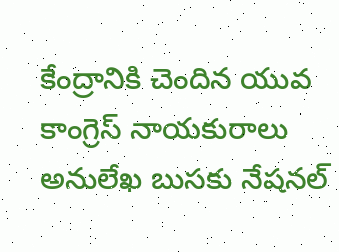కేంద్రానికి చెందిన యువ కాంగ్రెస్ నాయకురాలు అనులేఖ బుసకు నేషనల్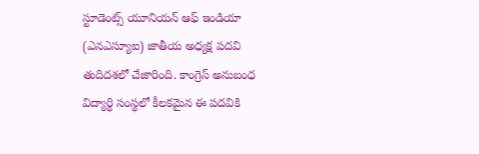స్టూడెంట్స్ యూనియన్ ఆఫ్ ఇండియా (ఎనఎస్యూఐ) జాతీయ అధ్యక్ష పదవి తుదిదశలో చేజారింది. కాంగ్రెస్ అనుబంధ విద్యార్థి సంస్థలో కీలకమైన ఈ పదవికి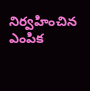నిర్వహించిన ఎంపిక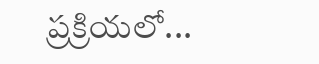ప్రక్రియలో...